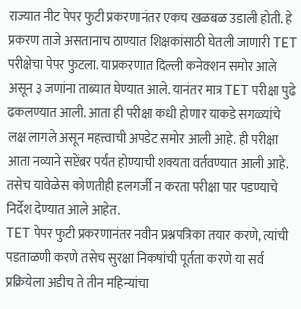राज्यात नीट पेपर फुटी प्रकरणानंतर एकच खळबळ उडाली होती. हे प्रकरण ताजे असतानाच ठाण्यात शिक्षकांसाठी घेतली जाणारी TET परीक्षेचा पेपर फुटला. याप्रकरणात दिल्ली कनेक्शन समोर आले असून ३ जणांना ताब्यात घेण्यात आले. यानंतर मात्र TET परीक्षा पुढे ढकलण्यात आली. आता ही परीक्षा कधी होणार याकडे सगळ्यांचे लक्ष लागले असून महत्त्वाची अपडेट समोर आली आहे. ही परीक्षा आता नव्याने सप्टेंबर पर्यंत होण्याची शक्यता वर्तवण्यात आली आहे. तसेच यावेळेस कोणतीही हलगर्जी न करता परीक्षा पार पडण्याचे निर्देश देण्यात आले आहेत.
TET पेपर फुटी प्रकरणानंतर नवीन प्रश्नपत्रिका तयार करणे, त्यांची पडताळणी करणे तसेच सुरक्षा निकषांची पूर्तता करणे या सर्व प्रक्रियेला अडीच ते तीन महिन्यांचा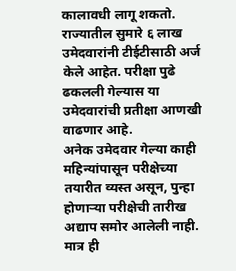कालावधी लागू शकतो. राज्यातील सुमारे ६ लाख उमेदवारांनी टीईटीसाठी अर्ज केले आहेत. परीक्षा पुढे ढकलली गेल्यास या उमेदवारांची प्रतीक्षा आणखी वाढणार आहे.
अनेक उमेदवार गेल्या काही महिन्यांपासून परीक्षेच्या तयारीत व्यस्त असून, पुन्हा होणाऱ्या परीक्षेची तारीख अद्याप समोर आलेली नाही. मात्र ही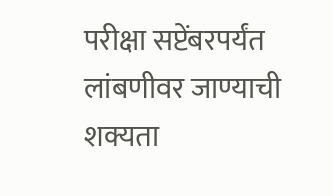परीक्षा सप्टेंबरपर्यंत लांबणीवर जाण्याची शक्यता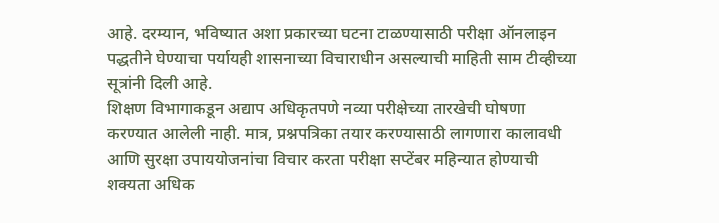आहे. दरम्यान, भविष्यात अशा प्रकारच्या घटना टाळण्यासाठी परीक्षा ऑनलाइन पद्धतीने घेण्याचा पर्यायही शासनाच्या विचाराधीन असल्याची माहिती साम टीव्हीच्या सूत्रांनी दिली आहे.
शिक्षण विभागाकडून अद्याप अधिकृतपणे नव्या परीक्षेच्या तारखेची घोषणा करण्यात आलेली नाही. मात्र, प्रश्नपत्रिका तयार करण्यासाठी लागणारा कालावधी आणि सुरक्षा उपाययोजनांचा विचार करता परीक्षा सप्टेंबर महिन्यात होण्याची शक्यता अधिक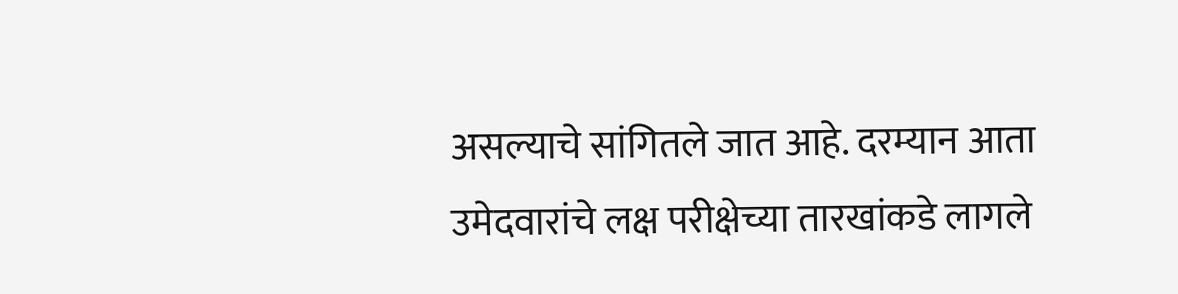असल्याचे सांगितले जात आहे. दरम्यान आता उमेदवारांचे लक्ष परीक्षेच्या तारखांकडे लागले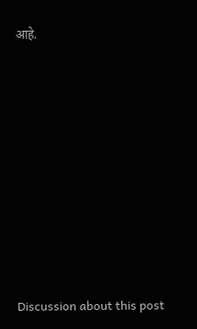आहे.















Discussion about this post